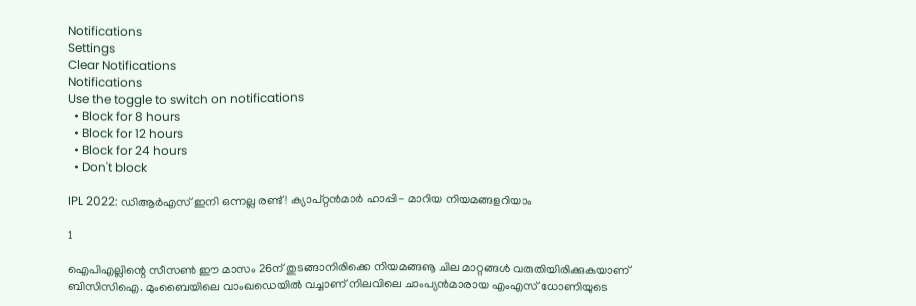Notifications
Settings
Clear Notifications
Notifications
Use the toggle to switch on notifications
  • Block for 8 hours
  • Block for 12 hours
  • Block for 24 hours
  • Don't block

IPL 2022: ഡിആര്‍എസ് ഇനി ഒന്നല്ല രണ്ട്! ക്യാപ്റ്റന്‍മാര്‍ ഹാപ്പി- മാറിയ നിയമങ്ങളറിയാം

1

ഐപിഎല്ലിന്റെ സീസണ്‍ ഈ മാസം 26ന് തുടങ്ങാനിരിക്കെ നിയമങ്ങൡ ചില മാറ്റങ്ങള്‍ വരുതിയിരിക്കുകയാണ് ബിസിസിഐ. മുംബൈയിലെ വാംഖഡെയില്‍ വച്ചാണ് നിലവിലെ ചാംപ്യന്‍മാരായ എംഎസ് ധോണിയുടെ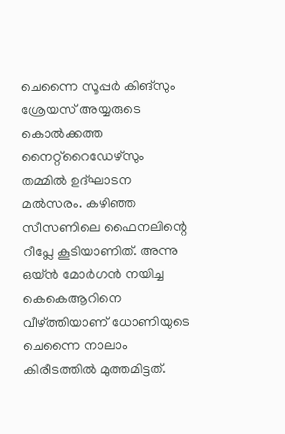ചെന്നൈ സൂപ്പര്‍ കിങ്‌സും ശ്രേയസ് അയ്യരുടെ കൊല്‍ക്കത്ത നൈറ്റ്‌റൈഡേഴ്‌സും തമ്മില്‍ ഉദ്ഘാടന മല്‍സരം. കഴിഞ്ഞ സീസണിലെ ഫൈനലിന്റെ റീപ്ലേ കൂടിയാണിത്. അന്നു ഒയ്ന്‍ മോര്‍ഗന്‍ നയിച്ച കെകെആറിനെ വീഴ്ത്തിയാണ് ധോണിയുടെ ചെന്നൈ നാലാം കിരീടത്തില്‍ മുത്തമിട്ടത്.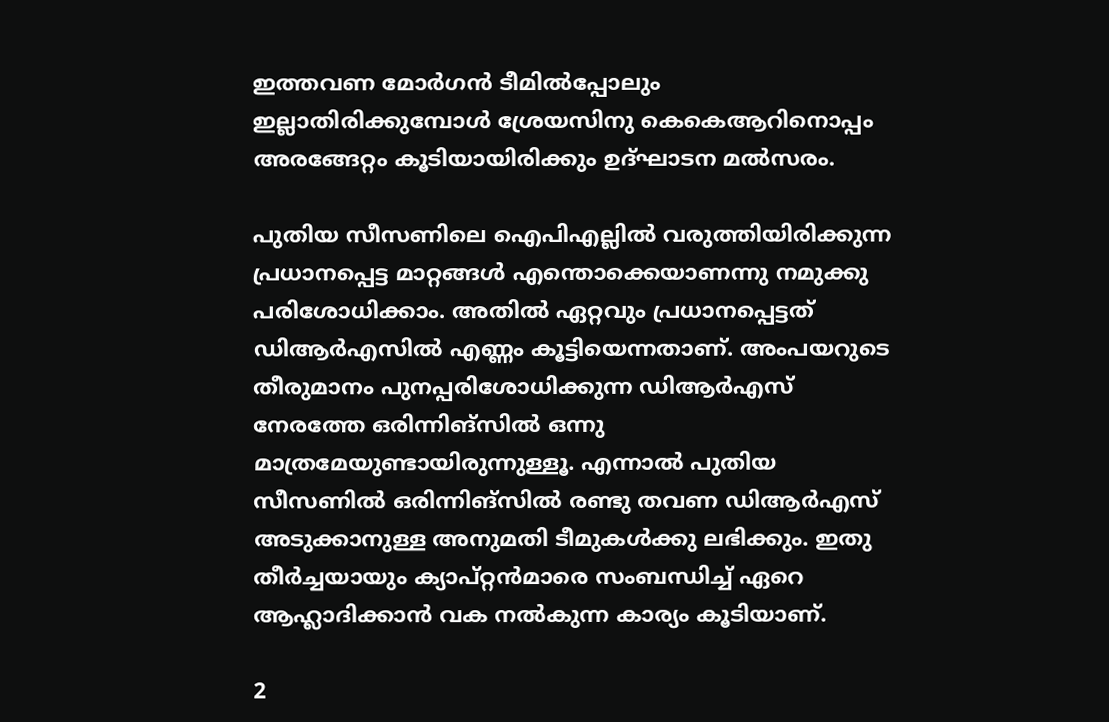ഇത്തവണ മോര്‍ഗന്‍ ടീമില്‍പ്പോലും ഇല്ലാതിരിക്കുമ്പോള്‍ ശ്രേയസിനു കെകെആറിനൊപ്പം അരങ്ങേറ്റം കൂടിയായിരിക്കും ഉദ്ഘാടന മല്‍സരം.

പുതിയ സീസണിലെ ഐപിഎല്ലില്‍ വരുത്തിയിരിക്കുന്ന പ്രധാനപ്പെട്ട മാറ്റങ്ങള്‍ എന്തൊക്കെയാണന്നു നമുക്കു പരിശോധിക്കാം. അതില്‍ ഏറ്റവും പ്രധാനപ്പെട്ടത് ഡിആര്‍എസില്‍ എണ്ണം കൂട്ടിയെന്നതാണ്. അംപയറുടെ തീരുമാനം പുനപ്പരിശോധിക്കുന്ന ഡിആര്‍എസ് നേരത്തേ ഒരിന്നിങ്‌സില്‍ ഒന്നു മാത്രമേയുണ്ടായിരുന്നുള്ളൂ. എന്നാല്‍ പുതിയ സീസണില്‍ ഒരിന്നിങ്‌സില്‍ രണ്ടു തവണ ഡിആര്‍എസ് അടുക്കാനുള്ള അനുമതി ടീമുകള്‍ക്കു ലഭിക്കും. ഇതു തീര്‍ച്ചയായും ക്യാപ്റ്റന്‍മാരെ സംബന്ധിച്ച് ഏറെ ആഹ്ലാദിക്കാന്‍ വക നല്‍കുന്ന കാര്യം കൂടിയാണ്.

2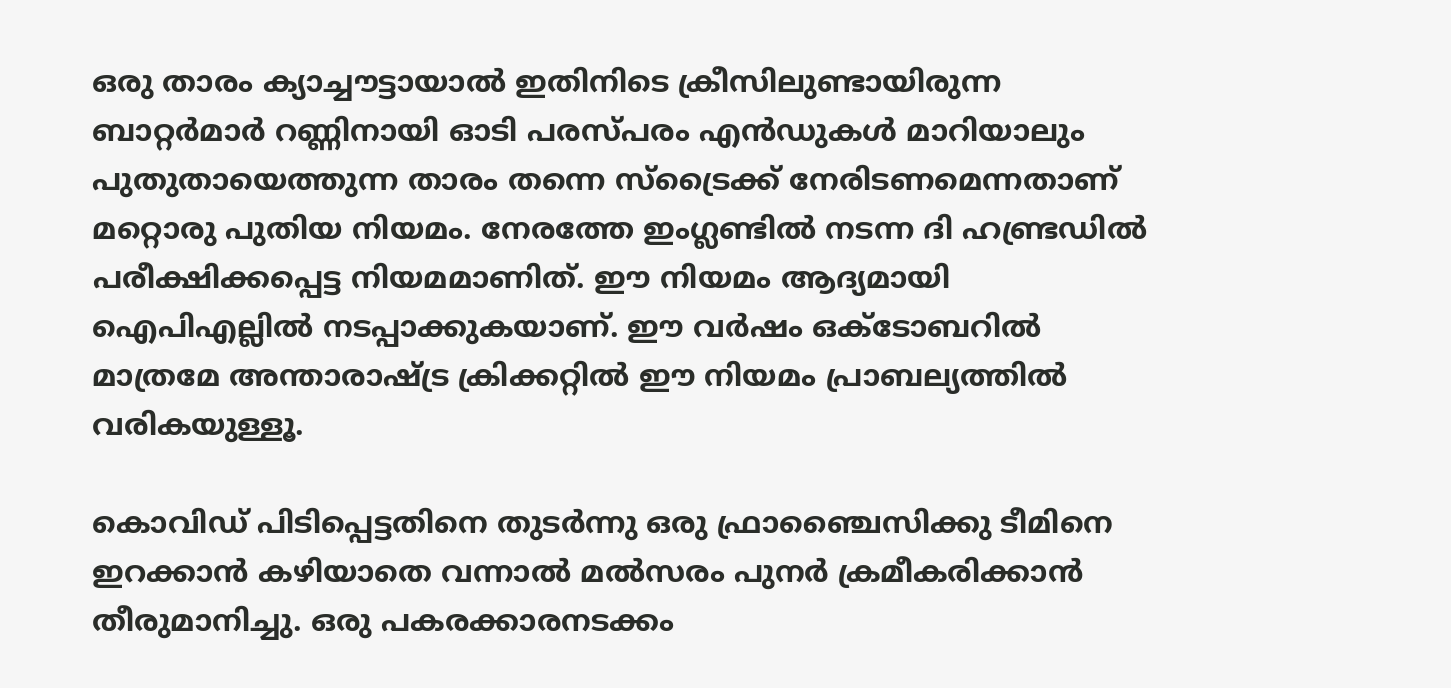ഒരു താരം ക്യാച്ചൗട്ടായാല്‍ ഇതിനിടെ ക്രീസിലുണ്ടായിരുന്ന ബാറ്റര്‍മാര്‍ റണ്ണിനായി ഓടി പരസ്പരം എന്‍ഡുകള്‍ മാറിയാലും പുതുതായെത്തുന്ന താരം തന്നെ സ്‌ട്രൈക്ക് നേരിടണമെന്നതാണ് മറ്റൊരു പുതിയ നിയമം. നേരത്തേ ഇംഗ്ലണ്ടില്‍ നടന്ന ദി ഹണ്ട്രഡില്‍ പരീക്ഷിക്കപ്പെട്ട നിയമമാണിത്. ഈ നിയമം ആദ്യമായി ഐപിഎല്ലില്‍ നടപ്പാക്കുകയാണ്. ഈ വര്‍ഷം ഒക്ടോബറില്‍ മാത്രമേ അന്താരാഷ്ട്ര ക്രിക്കറ്റില്‍ ഈ നിയമം പ്രാബല്യത്തില്‍ വരികയുള്ളൂ.

കൊവിഡ് പിടിപ്പെട്ടതിനെ തുടര്‍ന്നു ഒരു ഫ്രാഞ്ചൈസിക്കു ടീമിനെ ഇറക്കാന്‍ കഴിയാതെ വന്നാല്‍ മല്‍സരം പുനര്‍ ക്രമീകരിക്കാന്‍ തീരുമാനിച്ചു. ഒരു പകരക്കാരനടക്കം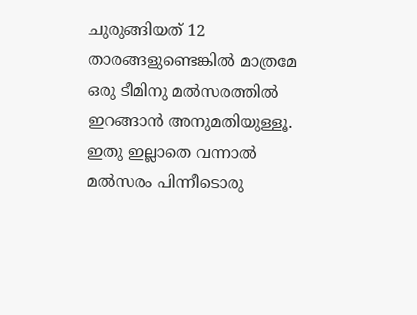ചുരുങ്ങിയത് 12 താരങ്ങളുണ്ടെങ്കില്‍ മാത്രമേ ഒരു ടീമിനു മല്‍സരത്തില്‍ ഇറങ്ങാന്‍ അനുമതിയുള്ളൂ. ഇതു ഇല്ലാതെ വന്നാല്‍ മല്‍സരം പിന്നീടൊരു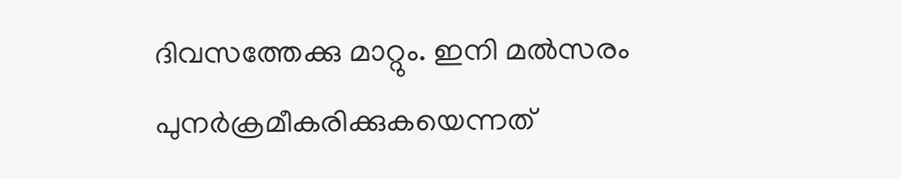ദിവസത്തേക്കു മാറ്റും. ഇനി മല്‍സരം പുനര്‍ക്രമീകരിക്കുകയെന്നത്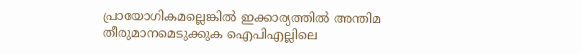പ്രായോഗികമല്ലെങ്കില്‍ ഇക്കാര്യത്തില്‍ അന്തിമ തീരുമാനമെടുക്കുക ഐപിഎല്ലിലെ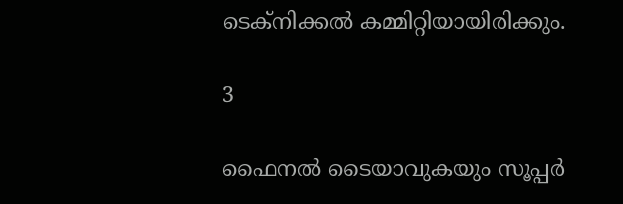ടെക്‌നിക്കല്‍ കമ്മിറ്റിയായിരിക്കും.

3

ഫൈനല്‍ ടൈയാവുകയും സൂപ്പര്‍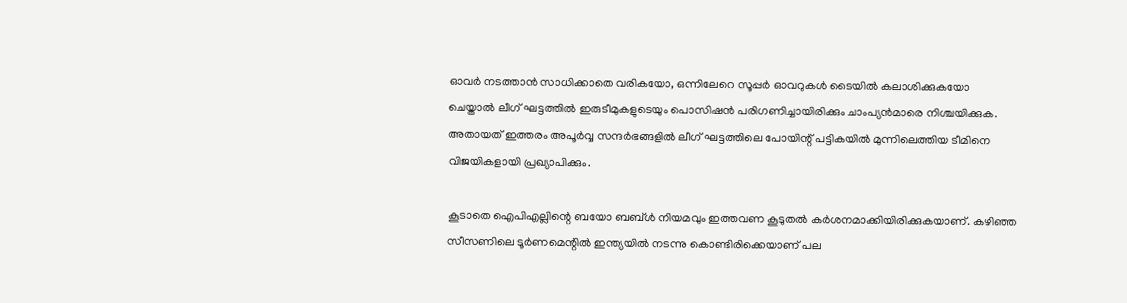ഓവര്‍ നടത്താന്‍ സാധിക്കാതെ വരികയോ, ഒന്നിലേറെ സൂപ്പര്‍ ഓവറുകള്‍ ടൈയില്‍ കലാശിക്കുകയോ ചെയ്താല്‍ ലീഗ് ഘട്ടത്തില്‍ ഇരുടീമുകളുടെയും പൊസിഷന്‍ പരിഗണിച്ചായിരിക്കും ചാംപ്യന്‍മാരെ നിശ്ചയിക്കുക. അതായത് ഇത്തരം അപൂര്‍വ്വ സന്ദര്‍ഭങ്ങളില്‍ ലീഗ് ഘട്ടത്തിലെ പോയിന്റ് പട്ടികയില്‍ മുന്നിലെത്തിയ ടീമിനെ വിജയികളായി പ്രഖ്യാപിക്കും.

കൂടാതെ ഐപിഎല്ലിന്റെ ബയോ ബബ്ള്‍ നിയമവും ഇത്തവണ കൂടുതല്‍ കര്‍ശനമാക്കിയിരിക്കുകയാണ്. കഴിഞ്ഞ സീസണിലെ ടൂര്‍ണമെന്റില്‍ ഇന്ത്യയില്‍ നടന്നു കൊണ്ടിരിക്കെയാണ് പല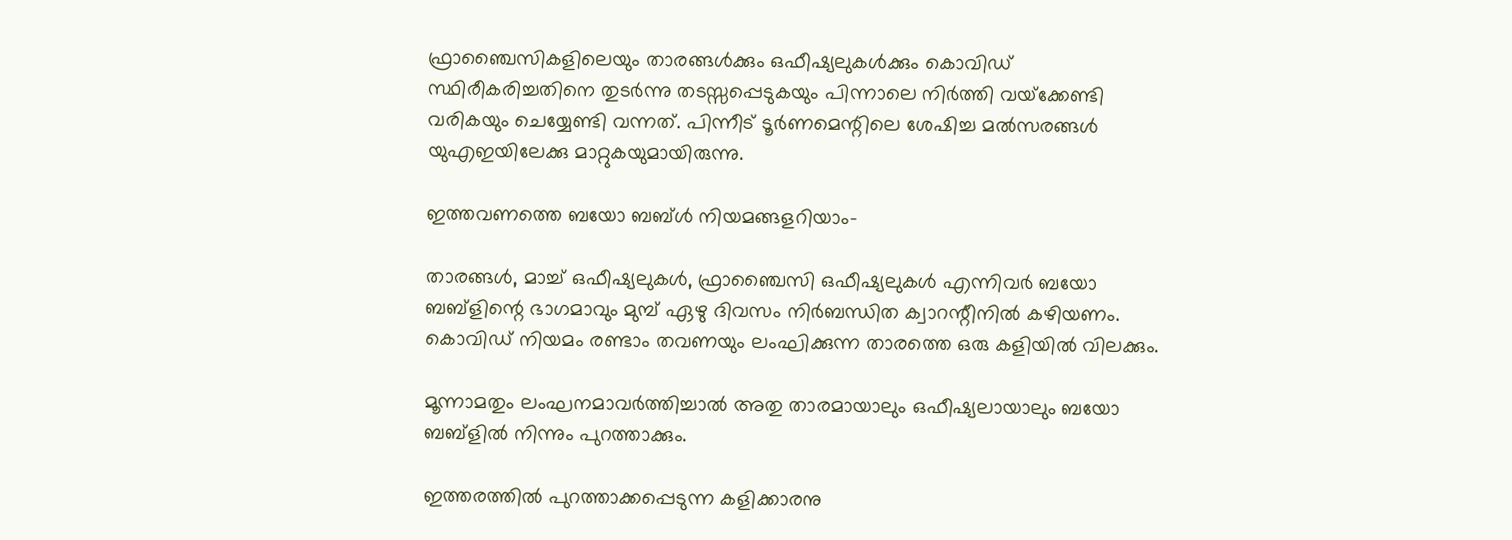ഫ്രാഞ്ചൈസികളിലെയും താരങ്ങള്‍ക്കും ഒഫീഷ്യലുകള്‍ക്കും കൊവിഡ് സ്ഥിരീകരിച്ചതിനെ തുടര്‍ന്നു തടസ്സപ്പെടുകയും പിന്നാലെ നിര്‍ത്തി വയ്‌ക്കേണ്ടി വരികയും ചെയ്യേണ്ടി വന്നത്. പിന്നീട് ടൂര്‍ണമെന്റിലെ ശേഷിച്ച മല്‍സരങ്ങള്‍ യുഎഇയിലേക്കു മാറ്റുകയുമായിരുന്നു.

ഇത്തവണത്തെ ബയോ ബബ്ള്‍ നിയമങ്ങളറിയാം-

താരങ്ങള്‍, മാച്ച് ഒഫീഷ്യലുകള്‍, ഫ്രാഞ്ചൈസി ഒഫീഷ്യലുകള്‍ എന്നിവര്‍ ബയോ ബബ്‌ളിന്റെ ഭാഗമാവും മുമ്പ് ഏഴു ദിവസം നിര്‍ബന്ധിത ക്വാറന്റീനില്‍ കഴിയണം.
കൊവിഡ് നിയമം രണ്ടാം തവണയും ലംഘിക്കുന്ന താരത്തെ ഒരു കളിയില്‍ വിലക്കും.

മൂന്നാമതും ലംഘനമാവര്‍ത്തിച്ചാല്‍ അതു താരമായാലും ഒഫീഷ്യലായാലും ബയോ ബബ്‌ളില്‍ നിന്നും പുറത്താക്കും.

ഇത്തരത്തില്‍ പുറത്താക്കപ്പെടുന്ന കളിക്കാരനു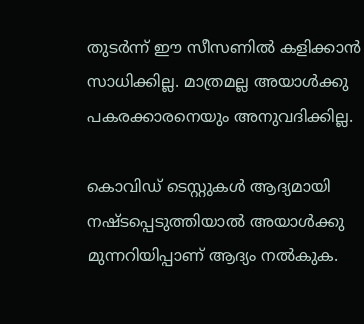തുടര്‍ന്ന് ഈ സീസണില്‍ കളിക്കാന്‍ സാധിക്കില്ല. മാത്രമല്ല അയാള്‍ക്കു പകരക്കാരനെയും അനുവദിക്കില്ല.

കൊവിഡ് ടെസ്റ്റുകള്‍ ആദ്യമായി നഷ്ടപ്പെടുത്തിയാല്‍ അയാള്‍ക്കു മുന്നറിയിപ്പാണ് ആദ്യം നല്‍കുക.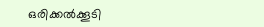ഒരിക്കല്‍ക്കൂടി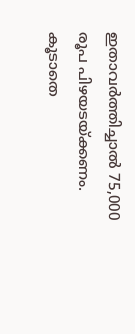ഇതാവര്‍ത്തിച്ചാല്‍ 75,000 രൂപ പിഴയടയ്ക്കണം. കൂടാതെ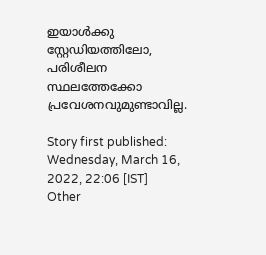ഇയാള്‍ക്കു സ്റ്റേഡിയത്തിലോ, പരിശീലന സ്ഥലത്തേക്കോ പ്രവേശനവുമുണ്ടാവില്ല.

Story first published: Wednesday, March 16, 2022, 22:06 [IST]
Other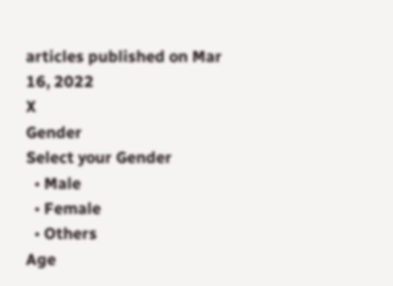articles published on Mar 16, 2022
X
Gender
Select your Gender
  • Male
  • Female
  • Others
Age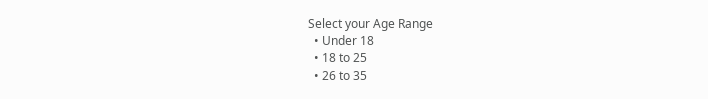Select your Age Range
  • Under 18
  • 18 to 25
  • 26 to 35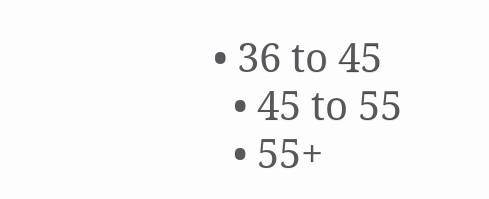• 36 to 45
  • 45 to 55
  • 55+